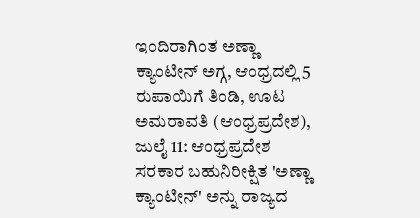ಇಂದಿರಾಗಿಂತ ಅಣ್ಣಾ ಕ್ಯಾಂಟೀನ್ ಅಗ್ಗ, ಆಂಧ್ರದಲ್ಲಿ 5 ರುಪಾಯಿಗೆ ತಿಂಡಿ, ಊಟ
ಅಮರಾವತಿ (ಆಂಧ್ರಪ್ರದೇಶ), ಜುಲೈ 11: ಆಂಧ್ರಪ್ರದೇಶ ಸರಕಾರ ಬಹುನಿರೀಕ್ಷಿತ 'ಅಣ್ಣಾ ಕ್ಯಾಂಟೀನ್' ಅನ್ನು ರಾಜ್ಯದ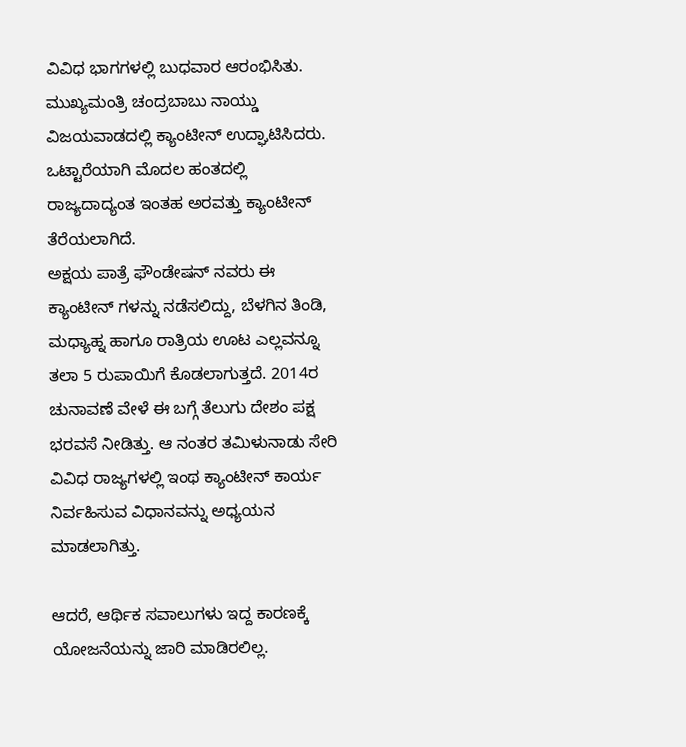ವಿವಿಧ ಭಾಗಗಳಲ್ಲಿ ಬುಧವಾರ ಆರಂಭಿಸಿತು. ಮುಖ್ಯಮಂತ್ರಿ ಚಂದ್ರಬಾಬು ನಾಯ್ಡು ವಿಜಯವಾಡದಲ್ಲಿ ಕ್ಯಾಂಟೀನ್ ಉದ್ಘಾಟಿಸಿದರು. ಒಟ್ಟಾರೆಯಾಗಿ ಮೊದಲ ಹಂತದಲ್ಲಿ ರಾಜ್ಯದಾದ್ಯಂತ ಇಂತಹ ಅರವತ್ತು ಕ್ಯಾಂಟೀನ್ ತೆರೆಯಲಾಗಿದೆ.
ಅಕ್ಷಯ ಪಾತ್ರೆ ಫೌಂಡೇಷನ್ ನವರು ಈ ಕ್ಯಾಂಟೀನ್ ಗಳನ್ನು ನಡೆಸಲಿದ್ದು, ಬೆಳಗಿನ ತಿಂಡಿ, ಮಧ್ಯಾಹ್ನ ಹಾಗೂ ರಾತ್ರಿಯ ಊಟ ಎಲ್ಲವನ್ನೂ ತಲಾ 5 ರುಪಾಯಿಗೆ ಕೊಡಲಾಗುತ್ತದೆ. 2014ರ ಚುನಾವಣೆ ವೇಳೆ ಈ ಬಗ್ಗೆ ತೆಲುಗು ದೇಶಂ ಪಕ್ಷ ಭರವಸೆ ನೀಡಿತ್ತು. ಆ ನಂತರ ತಮಿಳುನಾಡು ಸೇರಿ ವಿವಿಧ ರಾಜ್ಯಗಳಲ್ಲಿ ಇಂಥ ಕ್ಯಾಂಟೀನ್ ಕಾರ್ಯ ನಿರ್ವಹಿಸುವ ವಿಧಾನವನ್ನು ಅಧ್ಯಯನ ಮಾಡಲಾಗಿತ್ತು.

ಆದರೆ, ಆರ್ಥಿಕ ಸವಾಲುಗಳು ಇದ್ದ ಕಾರಣಕ್ಕೆ ಯೋಜನೆಯನ್ನು ಜಾರಿ ಮಾಡಿರಲಿಲ್ಲ.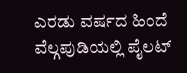ಎರಡು ವರ್ಷದ ಹಿಂದೆ ವೆಲ್ಗಪುಡಿಯಲ್ಲಿ ಪೈಲಟ್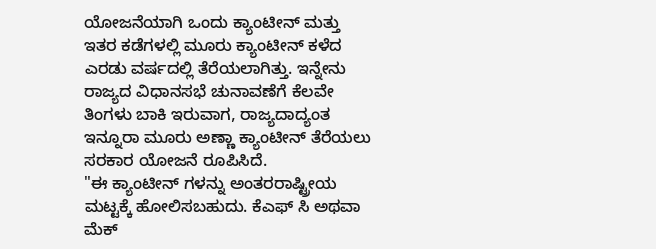ಯೋಜನೆಯಾಗಿ ಒಂದು ಕ್ಯಾಂಟೀನ್ ಮತ್ತು ಇತರ ಕಡೆಗಳಲ್ಲಿ ಮೂರು ಕ್ಯಾಂಟೀನ್ ಕಳೆದ ಎರಡು ವರ್ಷದಲ್ಲಿ ತೆರೆಯಲಾಗಿತ್ತು. ಇನ್ನೇನು ರಾಜ್ಯದ ವಿಧಾನಸಭೆ ಚುನಾವಣೆಗೆ ಕೆಲವೇ ತಿಂಗಳು ಬಾಕಿ ಇರುವಾಗ, ರಾಜ್ಯದಾದ್ಯಂತ ಇನ್ನೂರಾ ಮೂರು ಅಣ್ಣಾ ಕ್ಯಾಂಟೀನ್ ತೆರೆಯಲು ಸರಕಾರ ಯೋಜನೆ ರೂಪಿಸಿದೆ.
"ಈ ಕ್ಯಾಂಟೀನ್ ಗಳನ್ನು ಅಂತರರಾಷ್ಟ್ರೀಯ ಮಟ್ಟಕ್ಕೆ ಹೋಲಿಸಬಹುದು. ಕೆಎಫ್ ಸಿ ಅಥವಾ ಮೆಕ್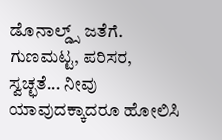ಡೊನಾಲ್ಡ್ಸ್ ಜತೆಗೆ. ಗುಣಮಟ್ಟ, ಪರಿಸರ, ಸ್ವಚ್ಛತೆ... ನೀವು ಯಾವುದಕ್ಕಾದರೂ ಹೋಲಿಸಿ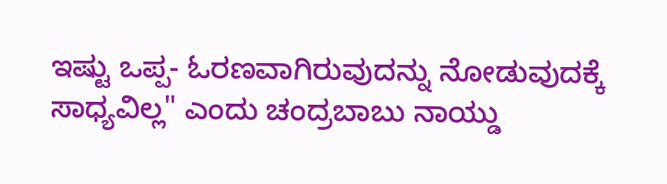ಇಷ್ಟು ಒಪ್ಪ- ಓರಣವಾಗಿರುವುದನ್ನು ನೋಡುವುದಕ್ಕೆ ಸಾಧ್ಯವಿಲ್ಲ" ಎಂದು ಚಂದ್ರಬಾಬು ನಾಯ್ಡು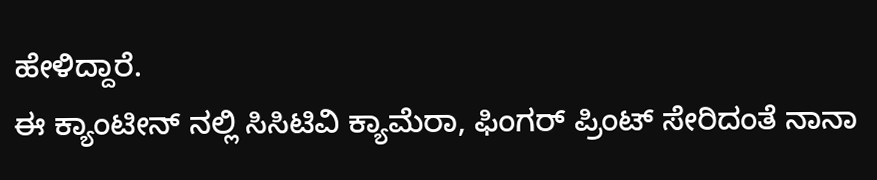ಹೇಳಿದ್ದಾರೆ.
ಈ ಕ್ಯಾಂಟೀನ್ ನಲ್ಲಿ ಸಿಸಿಟಿವಿ ಕ್ಯಾಮೆರಾ, ಫಿಂಗರ್ ಪ್ರಿಂಟ್ ಸೇರಿದಂತೆ ನಾನಾ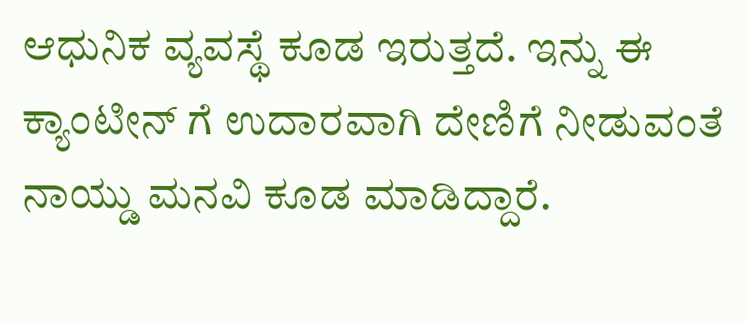ಆಧುನಿಕ ವ್ಯವಸ್ಥೆ ಕೂಡ ಇರುತ್ತದೆ. ಇನ್ನು ಈ ಕ್ಯಾಂಟೀನ್ ಗೆ ಉದಾರವಾಗಿ ದೇಣಿಗೆ ನೀಡುವಂತೆ ನಾಯ್ಡು ಮನವಿ ಕೂಡ ಮಾಡಿದ್ದಾರೆ.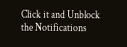Click it and Unblock the Notifications